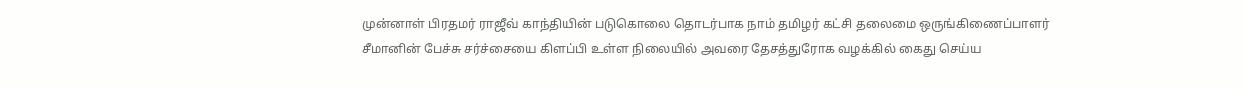முன்னாள் பிரதமர் ராஜீவ் காந்தியின் படுகொலை தொடர்பாக நாம் தமிழர் கட்சி தலைமை ஒருங்கிணைப்பாளர் சீமானின் பேச்சு சர்ச்சையை கிளப்பி உள்ள நிலையில் அவரை தேசத்துரோக வழக்கில் கைது செய்ய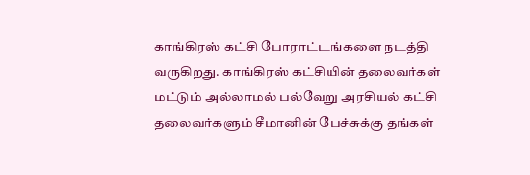காங்கிரஸ் கட்சி போராட்டங்களை நடத்தி வருகிறது. காங்கிரஸ் கட்சியின் தலைவர்கள் மட்டும் அல்லாமல் பல்வேறு அரசியல் கட்சி தலைவர்களும் சீமானின் பேச்சுக்கு தங்கள்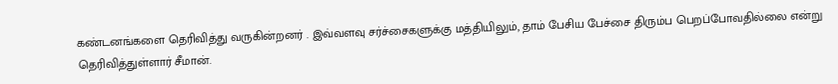கண்டனங்களை தெரிவித்து வருகின்றனர் . இவ்வளவு சர்ச்சைகளுக்கு மத்தியிலும், தாம் பேசிய பேச்சை திரும்ப பெறப்போவதில்லை என்று தெரிவித்துள்ளார் சீமான்.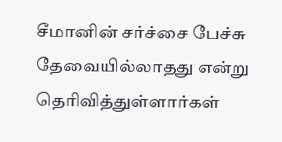சீமானின் சர்ச்சை பேச்சு தேவையில்லாதது என்று தெரிவித்துள்ளார்கள்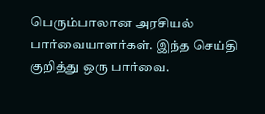பெரும்பாலான அரசியல் பார்வையாளர்கள். இந்த செய்தி குறித்து ஒரு பார்வை.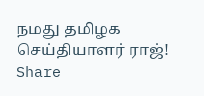நமது தமிழக செய்தியாளர் ராஜ்!
Share